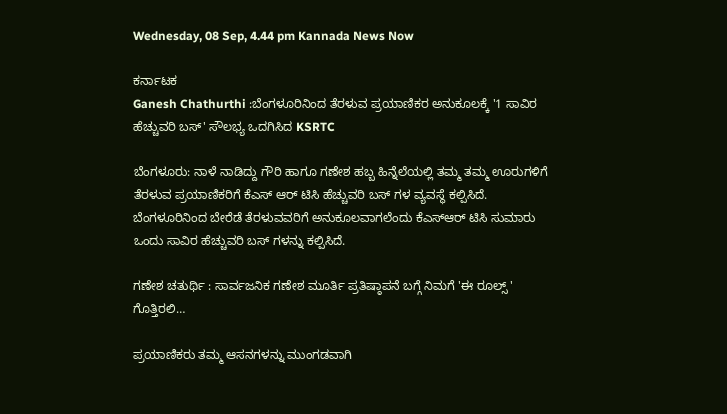Wednesday, 08 Sep, 4.44 pm Kannada News Now

ಕರ್ನಾಟಕ
Ganesh Chathurthi :ಬೆಂಗಳೂರಿನಿಂದ ತೆರಳುವ ಪ್ರಯಾಣಿಕರ ಅನುಕೂಲಕ್ಕೆ '1 ಸಾವಿರ ಹೆಚ್ಚುವರಿ ಬಸ್' ಸೌಲಭ್ಯ ಒದಗಿಸಿದ KSRTC

ಬೆಂಗಳೂರು: ನಾಳೆ ನಾಡಿದ್ದು ಗೌರಿ ಹಾಗೂ ಗಣೇಶ ಹಬ್ಬ ಹಿನ್ನೆಲೆಯಲ್ಲಿ ತಮ್ಮ ತಮ್ಮ ಊರುಗಳಿಗೆ ತೆರಳುವ ಪ್ರಯಾಣಿಕರಿಗೆ ಕೆಎಸ್ ಆರ್ ಟಿಸಿ ಹೆಚ್ಚುವರಿ ಬಸ್ ಗಳ ವ್ಯವಸ್ಥೆ ಕಲ್ಪಿಸಿದೆ. ಬೆಂಗಳೂರಿನಿಂದ ಬೇರೆಡೆ ತೆರಳುವವರಿಗೆ ಅನುಕೂಲವಾಗಲೆಂದು ಕೆಎಸ್‌ಆರ್ ಟಿಸಿ ಸುಮಾರು ಒಂದು ಸಾವಿರ ಹೆಚ್ಚುವರಿ ಬಸ್ ಗಳನ್ನು ಕಲ್ಪಿಸಿದೆ.

ಗಣೇಶ ಚತುರ್ಥಿ : ಸಾರ್ವಜನಿಕ ಗಣೇಶ ಮೂರ್ತಿ ಪ್ರತಿಷ್ಠಾಪನೆ ಬಗ್ಗೆ ನಿಮಗೆ 'ಈ ರೂಲ್ಸ್ ' ಗೊತ್ತಿರಲಿ…

ಪ್ರಯಾಣಿಕರು ತಮ್ಮ ಆಸನಗಳನ್ನು ಮುಂಗಡವಾಗಿ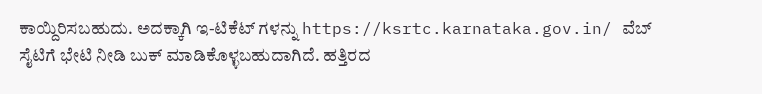ಕಾಯ್ದಿರಿಸಬಹುದು. ಅದಕ್ಕಾಗಿ ಇ-ಟಿಕೆಟ್ ಗಳನ್ನು https://ksrtc.karnataka.gov.in/ ವೆಬ್ ಸೈಟಿಗೆ ಭೇಟಿ ನೀಡಿ ಬುಕ್ ಮಾಡಿಕೊಳ್ಳಬಹುದಾಗಿದೆ. ಹತ್ತಿರದ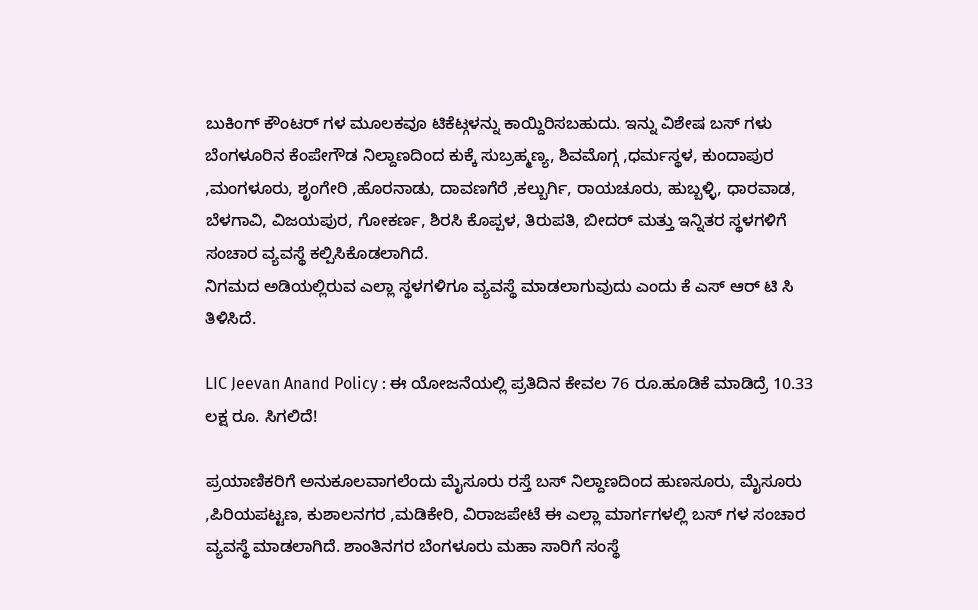ಬುಕಿಂಗ್ ಕೌಂಟರ್ ಗಳ ಮೂಲಕವೂ ಟಿಕೆಟ್ಗಳನ್ನು ಕಾಯ್ದಿರಿಸಬಹುದು. ಇನ್ನು ವಿಶೇಷ ಬಸ್ ಗಳು ಬೆಂಗಳೂರಿನ ಕೆಂಪೇಗೌಡ ನಿಲ್ದಾಣದಿಂದ ಕುಕ್ಕೆ ಸುಬ್ರಹ್ಮಣ್ಯ, ಶಿವಮೊಗ್ಗ ,ಧರ್ಮಸ್ಥಳ, ಕುಂದಾಪುರ ,ಮಂಗಳೂರು, ಶೃಂಗೇರಿ ,ಹೊರನಾಡು, ದಾವಣಗೆರೆ ,ಕಲ್ಬುರ್ಗಿ, ರಾಯಚೂರು, ಹುಬ್ಬಳ್ಳಿ, ಧಾರವಾಡ, ಬೆಳಗಾವಿ, ವಿಜಯಪುರ, ಗೋಕರ್ಣ, ಶಿರಸಿ ಕೊಪ್ಪಳ, ತಿರುಪತಿ, ಬೀದರ್ ಮತ್ತು ಇನ್ನಿತರ ಸ್ಥಳಗಳಿಗೆ ಸಂಚಾರ ವ್ಯವಸ್ಥೆ ಕಲ್ಪಿಸಿಕೊಡಲಾಗಿದೆ.
ನಿಗಮದ ಅಡಿಯಲ್ಲಿರುವ ಎಲ್ಲಾ ಸ್ಥಳಗಳಿಗೂ ವ್ಯವಸ್ಥೆ ಮಾಡಲಾಗುವುದು ಎಂದು ಕೆ ಎಸ್ ಆರ್ ಟಿ ಸಿ ತಿಳಿಸಿದೆ.

LIC Jeevan Anand Policy : ಈ ಯೋಜನೆಯಲ್ಲಿ ಪ್ರತಿದಿನ ಕೇವಲ 76 ರೂ.ಹೂಡಿಕೆ ಮಾಡಿದ್ರೆ 10.33 ಲಕ್ಷ ರೂ. ಸಿಗಲಿದೆ!

ಪ್ರಯಾಣಿಕರಿಗೆ ಅನುಕೂಲವಾಗಲೆಂದು ಮೈಸೂರು ರಸ್ತೆ ಬಸ್ ನಿಲ್ದಾಣದಿಂದ ಹುಣಸೂರು, ಮೈಸೂರು ,ಪಿರಿಯಪಟ್ಟಣ, ಕುಶಾಲನಗರ ,ಮಡಿಕೇರಿ, ವಿರಾಜಪೇಟೆ ಈ ಎಲ್ಲಾ ಮಾರ್ಗಗಳಲ್ಲಿ ಬಸ್ ಗಳ ಸಂಚಾರ ವ್ಯವಸ್ಥೆ ಮಾಡಲಾಗಿದೆ. ಶಾಂತಿನಗರ ಬೆಂಗಳೂರು ಮಹಾ ಸಾರಿಗೆ ಸಂಸ್ಥೆ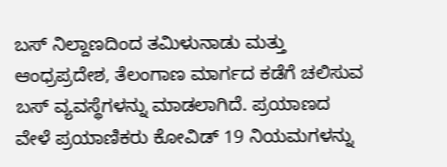ಬಸ್ ನಿಲ್ದಾಣದಿಂದ ತಮಿಳುನಾಡು ಮತ್ತು ಆಂಧ್ರಪ್ರದೇಶ, ತೆಲಂಗಾಣ ಮಾರ್ಗದ ಕಡೆಗೆ ಚಲಿಸುವ ಬಸ್ ವ್ಯವಸ್ಥೆಗಳನ್ನು ಮಾಡಲಾಗಿದೆ. ಪ್ರಯಾಣದ ವೇಳೆ ಪ್ರಯಾಣಿಕರು ಕೋವಿಡ್ 19 ನಿಯಮಗಳನ್ನು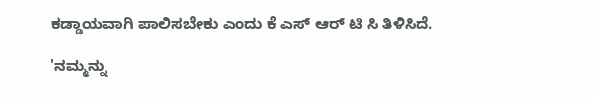ಕಡ್ಡಾಯವಾಗಿ ಪಾಲಿಸಬೇಕು ಎಂದು ಕೆ ಎಸ್ ಆರ್ ಟಿ ಸಿ ತಿಳಿಸಿದೆ.

'ನಮ್ಮನ್ನು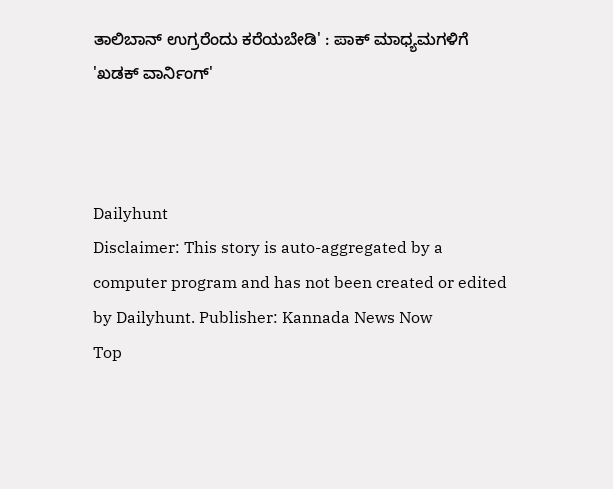ತಾಲಿಬಾನ್ ಉಗ್ರರೆಂದು ಕರೆಯಬೇಡಿ' : ಪಾಕ್ ಮಾಧ್ಯಮಗಳಿಗೆ 'ಖಡಕ್ ವಾರ್ನಿಂಗ್'



Dailyhunt
Disclaimer: This story is auto-aggregated by a computer program and has not been created or edited by Dailyhunt. Publisher: Kannada News Now
Top